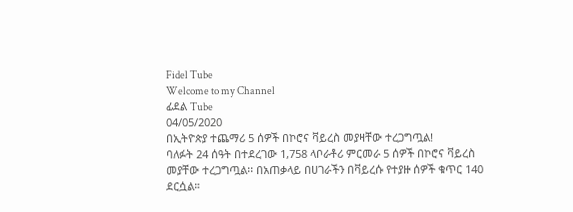Fidel Tube
Welcome to my Channel
ፊደል Tube
04/05/2020
በኢትዮጵያ ተጨማሪ 5 ሰዎች በኮሮና ቫይረስ መያዛቸው ተረጋግጧል!
ባለፉት 24 ሰዓት በተደረገው 1,758 ላቦራቶሪ ምርመራ 5 ሰዎች በኮሮና ቫይረስ መያቸው ተረጋግጧል፡፡ በአጠቃላይ በሀገራችን በቫይረሱ የተያዙ ሰዎች ቁጥር 140 ደርሷል።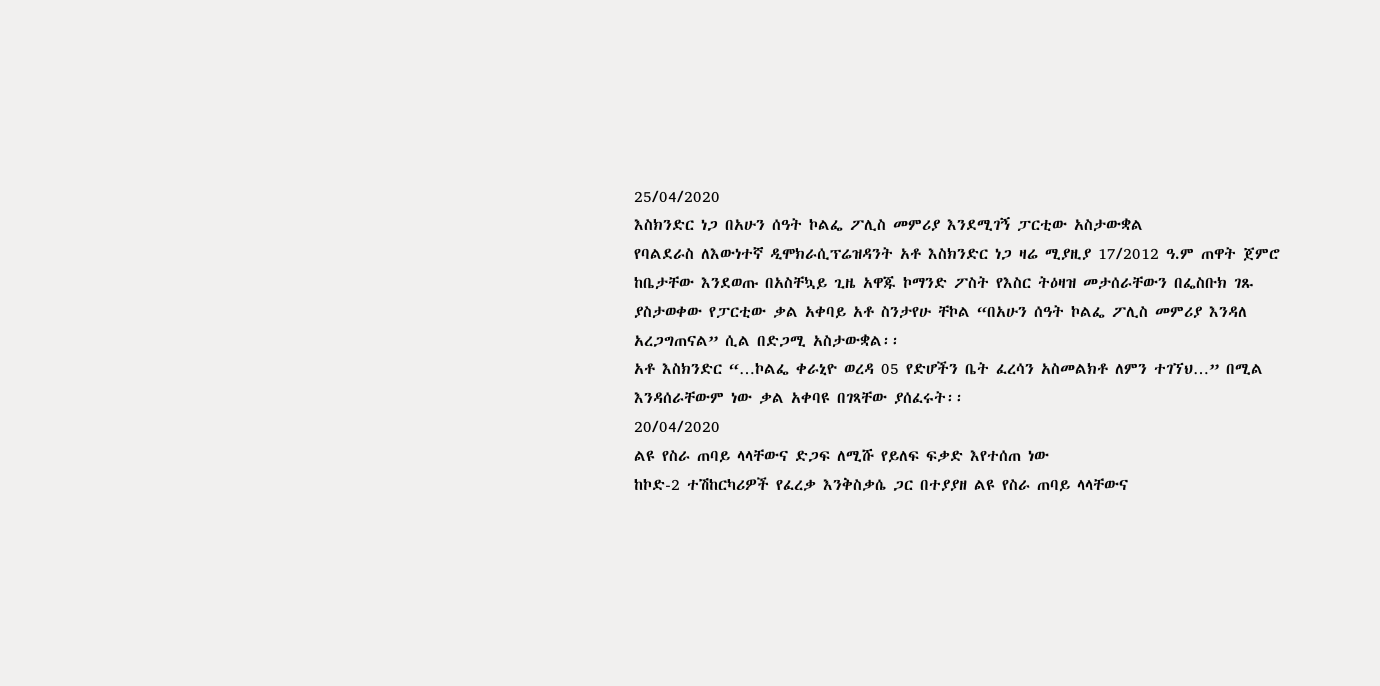25/04/2020
እስክንድር ነጋ በአሁን ሰዓት ኮልፌ ፖሊስ መምሪያ እንደሚገኝ ፓርቲው አስታውቋል
የባልደራስ ለእውነተኛ ዲሞክራሲፕሬዝዳንት አቶ እስክንድር ነጋ ዛሬ ሚያዚያ 17/2012 ዓ.ም ጠዋት ጀምሮ ከቤታቸው እንደወጡ በአስቸኳይ ጊዜ አዋጁ ኮማንድ ፖስት የእስር ትዕዛዝ መታሰራቸውን በፌስቡክ ገጹ ያስታወቀው የፓርቲው ቃል አቀባይ አቶ ስንታየሁ ቸኮል “በአሁን ሰዓት ኮልፌ ፖሊስ መምሪያ እንዳለ አረጋግጠናል” ሲል በድጋሚ አስታውቋል፡፡
አቶ እስክንድር “…ኮልፌ ቀራኒዮ ወረዳ 05 የድሆችን ቤት ፈረሳን አስመልክቶ ለምን ተገኘህ…” በሚል እንዳሰራቸውም ነው ቃል አቀባዩ በገጻቸው ያሰፈሩት፡፡
20/04/2020
ልዩ የስራ ጠባይ ላላቸውና ድጋፍ ለሚሹ የይለፍ ፍቃድ እየተሰጠ ነው
ከኮድ-2 ተሽከርካሪዎች የፈረቃ እንቅስቃሴ ጋር በተያያዘ ልዩ የስራ ጠባይ ላላቸውና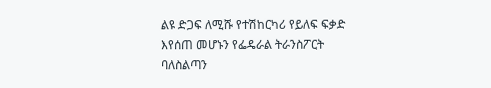ልዩ ድጋፍ ለሚሹ የተሽከርካሪ የይለፍ ፍቃድ እየሰጠ መሆኑን የፌዴራል ትራንስፖርት ባለስልጣን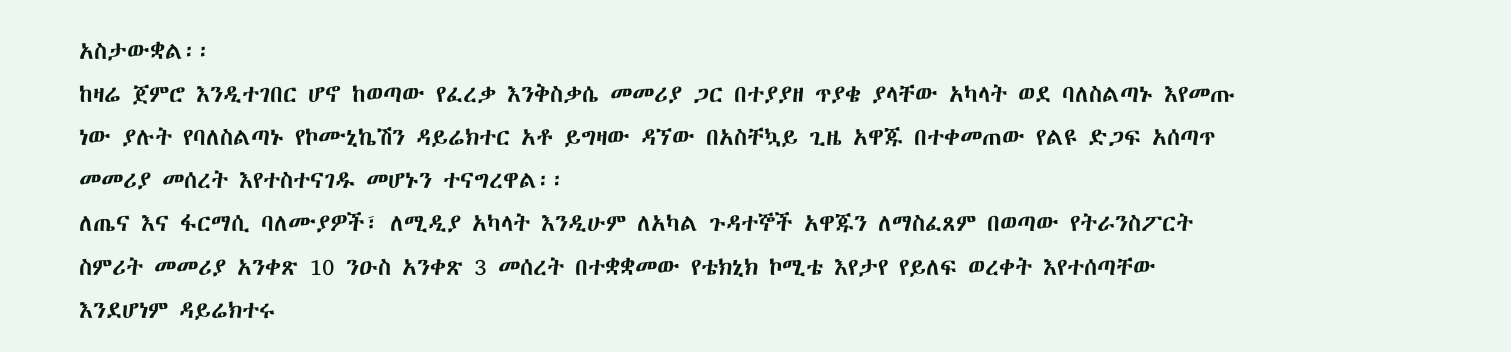አስታውቋል፡፡
ከዛሬ ጀምሮ እንዲተገበር ሆኖ ከወጣው የፈረቃ እንቅስቃሴ መመሪያ ጋር በተያያዘ ጥያቄ ያላቸው አካላት ወደ ባለስልጣኑ እየመጡ ነው ያሉት የባለስልጣኑ የኮሙኒኬሽን ዳይሬክተር አቶ ይግዛው ዳኘው በአስቸኳይ ጊዜ አዋጁ በተቀመጠው የልዩ ድጋፍ አሰጣጥ መመሪያ መሰረት እየተስተናገዱ መሆኑን ተናግረዋል፡፡
ለጤና እና ፋርማሲ ባለሙያዎች፣ ለሚዲያ አካላት እንዲሁም ለአካል ጉዳተኞች አዋጁን ለማስፈጸም በወጣው የትራንስፖርት ስምሪት መመሪያ አንቀጽ 10 ንዑስ አንቀጽ 3 መሰረት በተቋቋመው የቴክኒክ ኮሚቴ እየታየ የይለፍ ወረቀት እየተሰጣቸው እንደሆነም ዳይሬክተሩ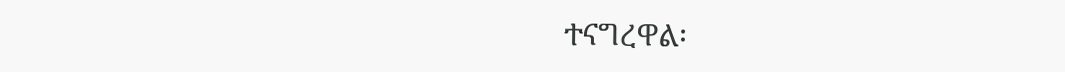ተናግረዋል፡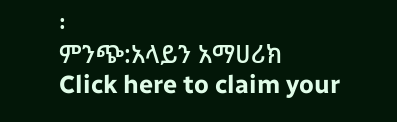፡
ምንጭ:አላይን አማሀሪክ
Click here to claim your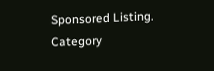Sponsored Listing.
Category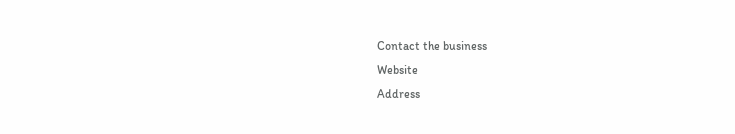Contact the business
Website
Address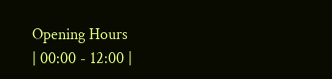Opening Hours
| 00:00 - 12:00 |